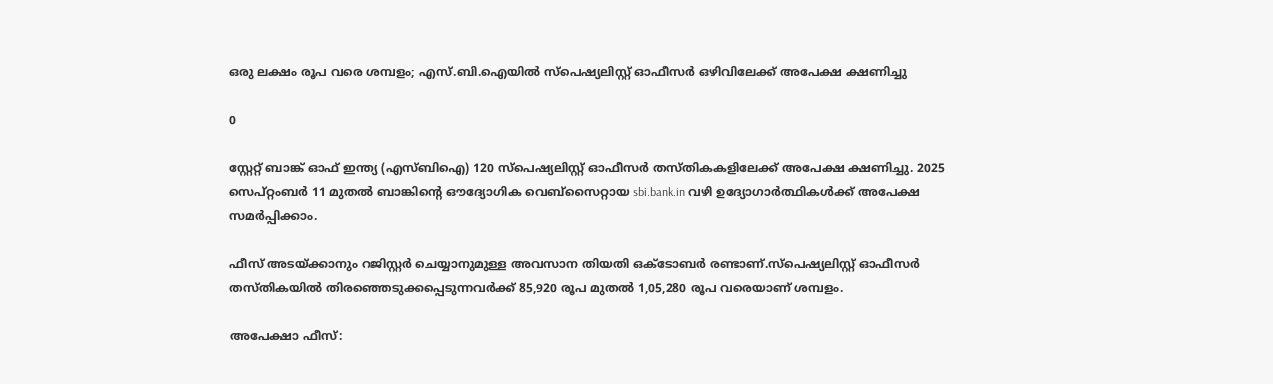ഒരു ലക്ഷം രൂപ വരെ ശമ്പളം; എസ്.ബി.ഐയില്‍ സ്‌പെഷ്യലിസ്റ്റ് ഓഫീസര്‍ ഒഴിവിലേക്ക് അപേക്ഷ ക്ഷണിച്ചു

0

സ്റ്റേറ്റ് ബാങ്ക് ഓഫ് ഇന്ത്യ (എസ്ബിഐ) 120 സ്പെഷ്യലിസ്റ്റ് ഓഫീസർ തസ്തികകളിലേക്ക് അപേക്ഷ ക്ഷണിച്ചു. 2025 സെപ്റ്റംബർ 11 മുതൽ ബാങ്കിന്റെ ഔദ്യോഗിക വെബ്സൈറ്റായ sbi.bank.in വഴി ഉദ്യോഗാർത്ഥികൾക്ക് അപേക്ഷ സമർപ്പിക്കാം.

ഫീസ് അടയ്ക്കാനും റജിസ്റ്റർ ചെയ്യാനുമുള്ള അവസാന തിയതി ഒക്ടോബർ രണ്ടാണ്.സ്പെഷ്യലിസ്റ്റ് ഓഫീസർ തസ്തികയിൽ തിരഞ്ഞെടുക്കപ്പെടുന്നവർക്ക് 85,920 രൂപ മുതൽ 1,05,280 രൂപ വരെയാണ് ശമ്പളം.

അപേക്ഷാ ഫീസ്: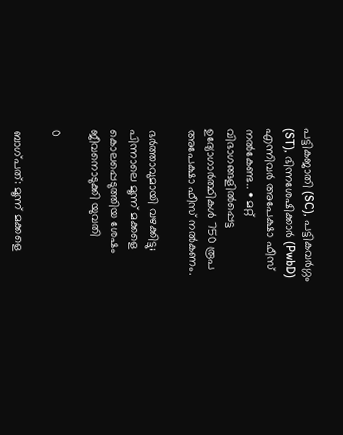പട്ടികജാതി (SC), പട്ടികവർഗ്ഗം (ST), ഭിന്നശേഷിക്കാർ (PwbD) എന്നിവർ അപേക്ഷാ ഫീസ് നൽകേണ്ട.. • മറ്റ് വിഭാഗങ്ങളിൽപ്പെട്ട ഉദ്യോഗാർത്ഥികൾ 750 രൂപ അപേക്ഷാ ഫീസ് നൽകണം.

ഭർത്താവുമായി വഴക്കിട്ടു; പിന്നാലെ മൂന്ന് മക്കളെ കൊലപ്പെടുത്തിയ ശേഷം ജീവനൊടുക്കി യുവതി

0

ബാഗ്പത്: മൂന്ന് മക്കളെ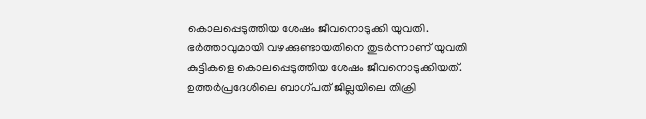കൊലപ്പെടുത്തിയ ശേഷം ജീവനൊടുക്കി യുവതി. ഭര്‍ത്താവുമായി വഴക്കുണ്ടായതിനെ തുടർന്നാണ് യുവതി കുട്ടികളെ കൊലപ്പെടുത്തിയ ശേഷം ജീവനൊടുക്കിയത്. ഉത്തർപ്രദേശിലെ ബാഗ്പത് ജില്ലയിലെ തിക്രി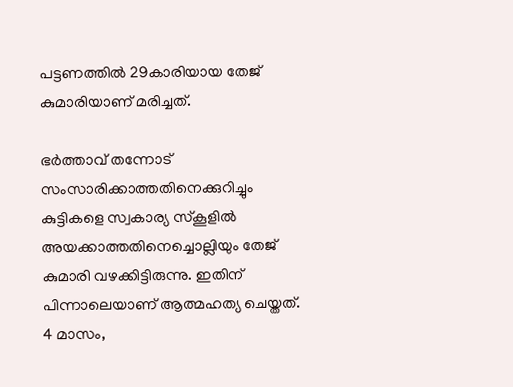പട്ടണത്തിൽ 29കാരിയായ തേജ് കുമാരിയാണ് മരിച്ചത്.

ഭർത്താവ് തന്നോട് സംസാരിക്കാത്തതിനെക്കുറിച്ചും കുട്ടികളെ സ്വകാര്യ സ്‌കൂളിൽ അയക്കാത്തതിനെച്ചൊല്ലിയും തേജ് കുമാരി വഴക്കിട്ടിരുന്നു. ഇതിന് പിന്നാലെയാണ് ആത്മഹത്യ ചെയ്തത്. 4 മാസം,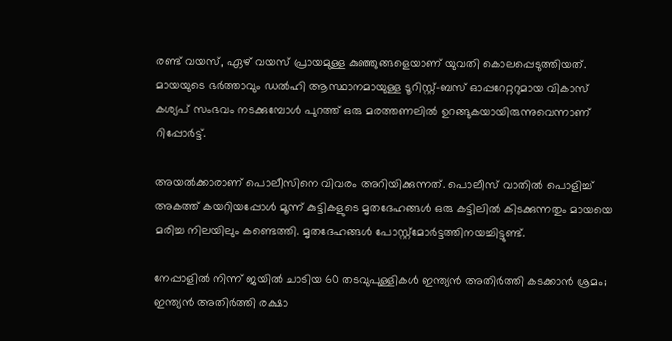രണ്ട് വയസ്, ഏഴ് വയസ് പ്രായമുള്ള കുഞ്ഞുങ്ങളെയാണ് യുവതി കൊലപ്പെടുത്തിയത്. മായയുടെ ഭർത്താവും ഡൽഹി ആസ്ഥാനമായുള്ള ടൂറിസ്റ്റ്-ബസ് ഓപ്പറേറ്ററുമായ വികാസ് കശ്യപ് സംഭവം നടക്കുമ്പോൾ പുറത്ത് ഒരു മരത്തണലിൽ ഉറങ്ങുകയായിരുന്നുവെന്നാണ് റിപ്പോർട്ട്.

അയൽക്കാരാണ് പൊലീസിനെ വിവരം അറിയിക്കുന്നത്. പൊലീസ് വാതിൽ പൊളിച്ച് അകത്ത് കയറിയപ്പോൾ മൂന്ന് കുട്ടികളുടെ മൃതദേഹങ്ങൾ ഒരു കട്ടിലിൽ കിടക്കുന്നതും മായയെ മരിച്ച നിലയിലും കണ്ടെത്തി. മൃതദേഹങ്ങൾ പോസ്റ്റ്മോര്‍ട്ടത്തിനയച്ചിട്ടുണ്ട്.

നേപ്പാളിൽ നിന്ന് ജയിൽ ചാടിയ 60 തടവുപുള്ളികൾ ഇന്ത്യൻ അതിർത്തി കടക്കാൻ ശ്രമം; ഇന്ത്യൻ അതിർത്തി രക്ഷാ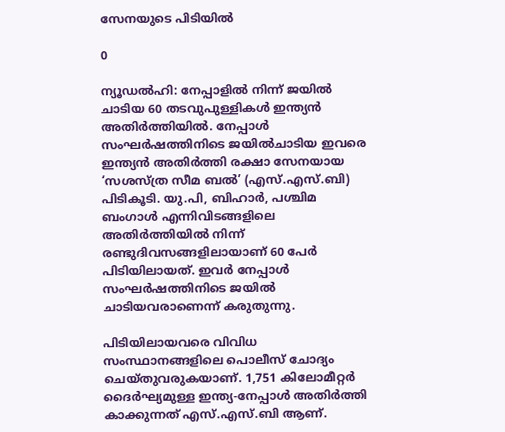സേനയുടെ പിടിയിൽ

0

ന്യൂഡൽഹി: നേപ്പാളിൽ നിന്ന് ജയിൽ ചാടിയ 60 തടവുപുള്ളികൾ ഇന്ത്യൻ അതിർത്തിയിൽ. നേപ്പാൾ സംഘർഷത്തിനിടെ ജയിൽചാടിയ ഇവരെ ഇന്ത്യൻ അതിർത്തി രക്ഷാ സേനയായ ‘സശസ്ത്ര സീമ ബൽ’ (എസ്.എസ്.ബി) പിടികൂടി. യു.പി, ബിഹാർ, പശ്ചിമ ബംഗാൾ എന്നിവിടങ്ങളിലെ അതിർത്തിയിൽ നിന്ന് രണ്ടുദിവസങ്ങളിലായാണ് 60 പേർ പിടിയിലായത്. ഇവർ നേപ്പാൾ സംഘർഷത്തിനിടെ ജയിൽ ചാടിയവരാണെന്ന് കരുതുന്നു.

പിടിയിലായവരെ വിവിധ സംസ്ഥാനങ്ങളിലെ പൊലീസ് ചോദ്യം ചെയ്തുവരുകയാണ്. 1,751 കിലോമീറ്റർ ദൈർഘ്യമുള്ള ഇന്ത്യ-നേപ്പാൾ അതിർത്തി കാക്കുന്നത് എസ്.എസ്.ബി ആണ്.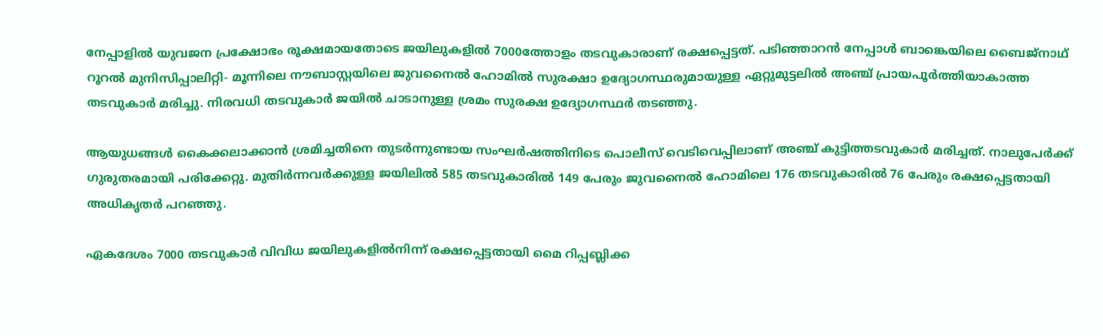നേപ്പാളിൽ യുവജന പ്രക്ഷോഭം രൂക്ഷമായതോടെ ജയിലുകളിൽ 7000ത്തോളം തടവുകാരാണ് രക്ഷപ്പെട്ടത്. പടിഞ്ഞാറൻ നേപ്പാൾ ബാങ്കെയിലെ ബൈജ്‌നാഥ് റൂറൽ മുനിസിപ്പാലിറ്റി- മൂന്നിലെ നൗബാസ്റ്റയിലെ ജുവനൈൽ ഹോമിൽ സുരക്ഷാ ഉദ്യോഗസ്ഥരുമായുള്ള ഏറ്റുമുട്ടലിൽ അഞ്ച് പ്രായപൂർത്തിയാകാത്ത തടവുകാർ മരിച്ചു. നിരവധി തടവുകാർ ജയിൽ ചാടാനുള്ള ശ്രമം സുരക്ഷ ഉദ്യോഗസ്ഥർ തടഞ്ഞു.

ആയുധങ്ങൾ കൈക്കലാക്കാൻ ശ്രമിച്ചതിനെ തുടർന്നുണ്ടായ സംഘർഷത്തിനിടെ പൊലീസ് വെടിവെപ്പിലാണ് അഞ്ച് കുട്ടിത്തടവുകാർ മരിച്ചത്. നാലുപേർക്ക് ഗുരുതരമായി പരിക്കേറ്റു. മുതിർന്നവർക്കുള്ള ജയിലിൽ 585 തടവുകാരിൽ 149 പേരും ജുവനൈൽ ഹോമിലെ 176 തടവുകാരിൽ 76 പേരും രക്ഷപ്പെട്ടതായി അധികൃതർ പറഞ്ഞു.

ഏകദേശം 7000 തടവുകാർ വിവിധ ജയിലുകളിൽനിന്ന് രക്ഷപ്പെട്ടതായി മൈ റിപ്പബ്ലിക്ക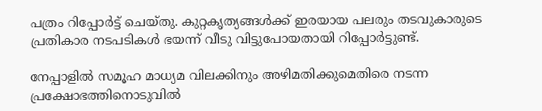പത്രം റിപ്പോർട്ട് ചെയ്തു. കുറ്റകൃത്യങ്ങൾക്ക് ഇരയായ പലരും തടവുകാരുടെ പ്രതികാര നടപടികൾ ഭയന്ന് വീടു വിട്ടുപോയതായി റിപ്പോർട്ടുണ്ട്.

നേപ്പാളിൽ സമൂഹ മാധ്യമ വിലക്കിനും അഴിമതിക്കുമെതിരെ നടന്ന പ്രക്ഷോഭത്തിനൊടുവിൽ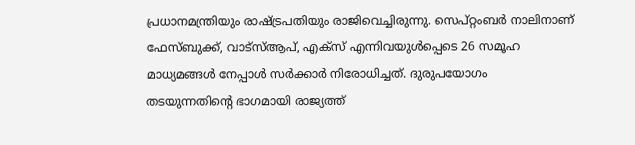പ്രധാനമന്ത്രിയും രാഷ്ട്രപതിയും രാജിവെച്ചിരുന്നു. സെപ്റ്റംബർ നാലിനാണ് ഫേസ്ബുക്ക്, വാട്സ്ആപ്, എക്സ് എന്നിവയുൾപ്പെടെ 26 സമൂഹ മാധ്യമങ്ങൾ നേപ്പാൾ സർക്കാർ നിരോധിച്ചത്. ദുരുപയോഗം തടയുന്നതിന്റെ ഭാഗമായി രാജ്യത്ത്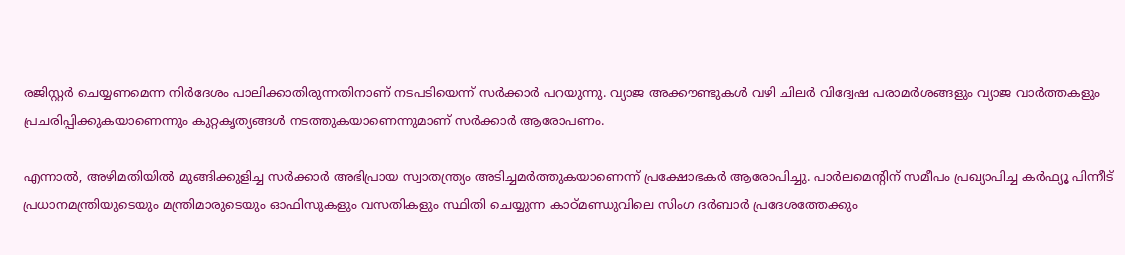രജിസ്റ്റർ ചെയ്യണമെന്ന നിർദേശം പാലിക്കാതിരുന്നതിനാണ് നടപടിയെന്ന് സർക്കാർ പറയുന്നു. വ്യാജ അക്കൗണ്ടുകൾ വഴി ചിലർ വിദ്വേഷ പരാമർശങ്ങളും വ്യാജ വാർത്തകളും പ്രചരിപ്പിക്കുകയാണെന്നും കുറ്റകൃത്യങ്ങൾ നടത്തുകയാണെന്നുമാണ് സർക്കാർ ആരോപണം.

എന്നാൽ, അഴിമതിയിൽ മുങ്ങിക്കുളിച്ച സർക്കാർ അഭിപ്രായ സ്വാതന്ത്ര്യം അടിച്ചമർത്തുകയാണെന്ന് പ്രക്ഷോഭകർ ആരോപിച്ചു. പാർലമെന്റിന് സമീപം പ്രഖ്യാപിച്ച കർഫ്യൂ പിന്നീട് പ്രധാനമന്ത്രിയുടെയും മന്ത്രിമാരുടെയും ഓഫിസുകളും വസതികളും സ്ഥിതി ചെയ്യുന്ന കാഠ്മണ്ഡുവിലെ സിംഗ ദർബാർ പ്രദേശത്തേക്കും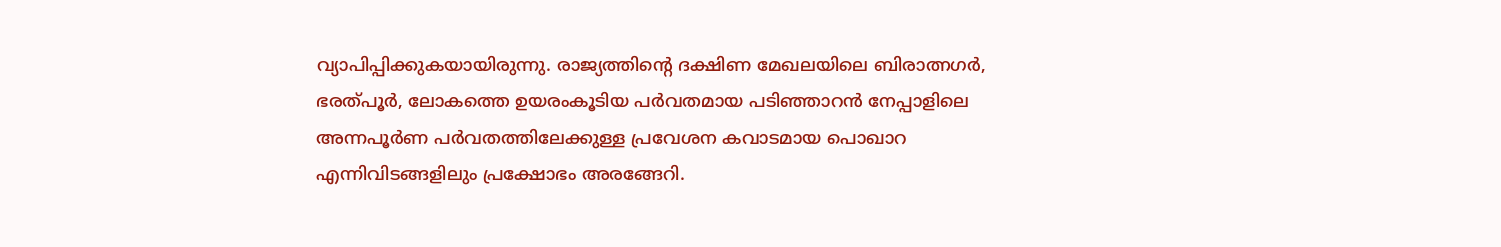വ്യാപിപ്പിക്കുകയായിരുന്നു. രാജ്യത്തിന്റെ ദക്ഷിണ മേഖലയിലെ ബിരാത്നഗർ, ഭരത്പൂർ, ലോകത്തെ ഉയരംകൂടിയ പർവതമായ പടിഞ്ഞാറൻ നേപ്പാളിലെ അന്നപൂർണ പർവതത്തിലേക്കുള്ള പ്രവേശന കവാടമായ പൊഖാറ എന്നിവിടങ്ങളിലും പ്രക്ഷോഭം അരങ്ങേറി.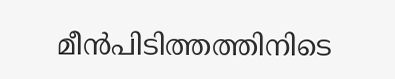മീൻപിടിത്തത്തിനിടെ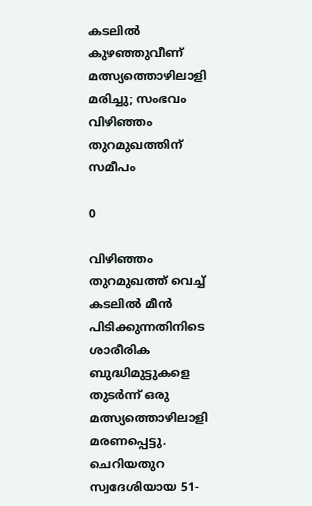കടലിൽ കുഴഞ്ഞുവീണ് മത്സ്യത്തൊഴിലാളി മരിച്ചു; സംഭവം വിഴിഞ്ഞം തുറമുഖത്തിന് സമീപം

0

വിഴിഞ്ഞം തുറമുഖത്ത് വെച്ച് കടലിൽ മീൻ പിടിക്കുന്നതിനിടെ ശാരീരിക ബുദ്ധിമുട്ടുകളെ തുടർന്ന് ഒരു മത്സ്യത്തൊഴിലാളി മരണപ്പെട്ടു. ചെറിയതുറ സ്വദേശിയായ 51-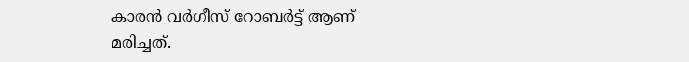കാരൻ വർഗീസ് റോബർട്ട് ആണ് മരിച്ചത്.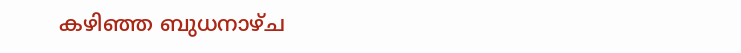കഴിഞ്ഞ ബുധനാഴ്ച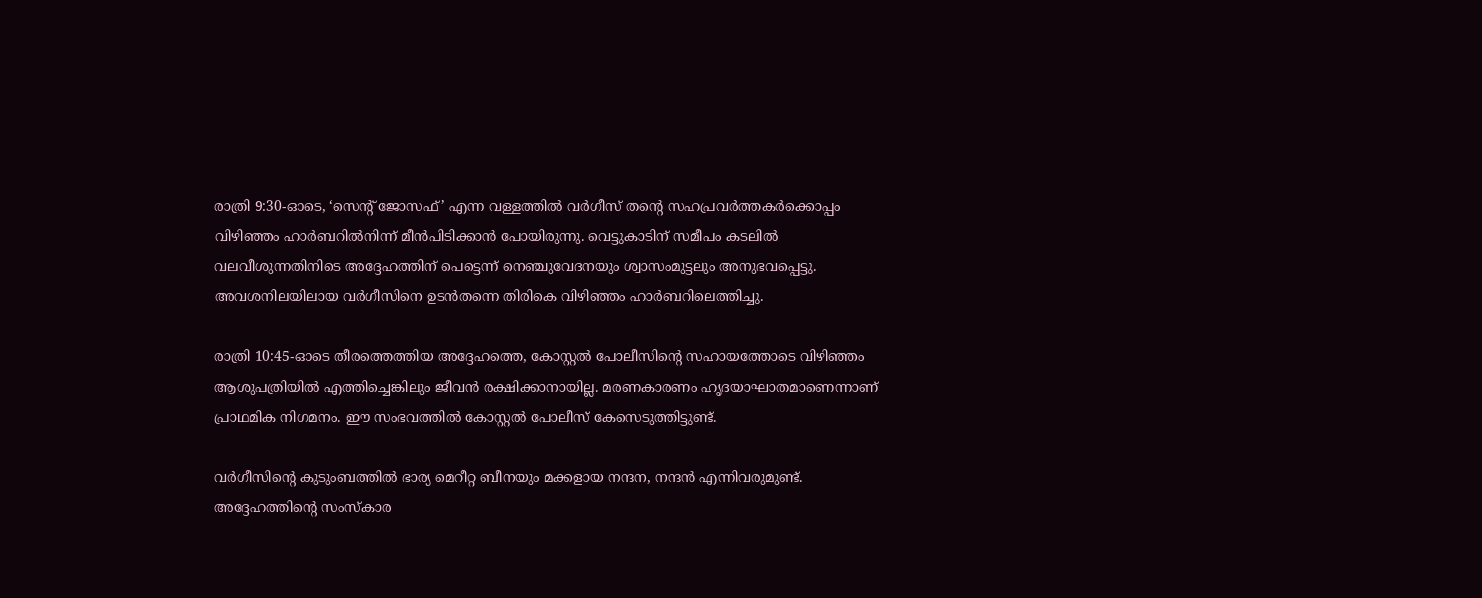രാത്രി 9:30-ഓടെ, ‘സെന്റ് ജോസഫ്’ എന്ന വള്ളത്തിൽ വർഗീസ് തന്റെ സഹപ്രവർത്തകർക്കൊപ്പം വിഴിഞ്ഞം ഹാർബറിൽനിന്ന് മീൻപിടിക്കാൻ പോയിരുന്നു. വെട്ടുകാടിന് സമീപം കടലിൽ വലവീശുന്നതിനിടെ അദ്ദേഹത്തിന് പെട്ടെന്ന് നെഞ്ചുവേദനയും ശ്വാസംമുട്ടലും അനുഭവപ്പെട്ടു. അവശനിലയിലായ വർഗീസിനെ ഉടൻതന്നെ തിരികെ വിഴിഞ്ഞം ഹാർബറിലെത്തിച്ചു.

രാത്രി 10:45-ഓടെ തീരത്തെത്തിയ അദ്ദേഹത്തെ, കോസ്റ്റൽ പോലീസിന്റെ സഹായത്തോടെ വിഴിഞ്ഞം ആശുപത്രിയിൽ എത്തിച്ചെങ്കിലും ജീവൻ രക്ഷിക്കാനായില്ല. മരണകാരണം ഹൃദയാഘാതമാണെന്നാണ് പ്രാഥമിക നിഗമനം. ഈ സംഭവത്തിൽ കോസ്റ്റൽ പോലീസ് കേസെടുത്തിട്ടുണ്ട്.

വർഗീസിന്റെ കുടുംബത്തിൽ ഭാര്യ മെറീറ്റ ബീനയും മക്കളായ നന്ദന, നന്ദൻ എന്നിവരുമുണ്ട്. അദ്ദേഹത്തിന്റെ സംസ്കാര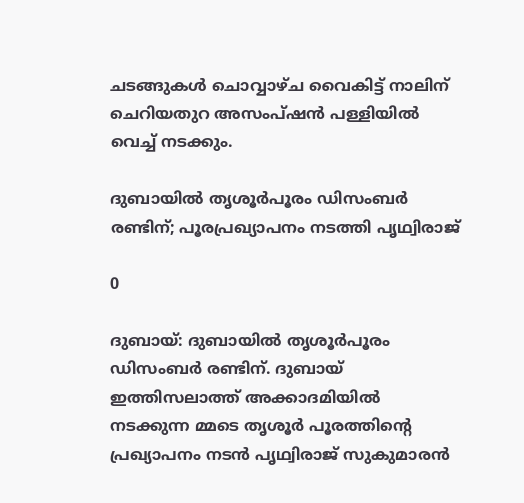ചടങ്ങുകൾ ചൊവ്വാഴ്ച വൈകിട്ട് നാലിന് ചെറിയതുറ അസംപ്ഷൻ പള്ളിയിൽ വെച്ച് നടക്കും.

ദുബായിൽ തൃശൂർപൂരം ഡിസംബർ രണ്ടിന്; പൂരപ്രഖ്യാപനം നടത്തി പൃഥ്വിരാജ്

0

ദുബായ്: ദുബായിൽ തൃശൂർപൂരം ഡിസംബർ രണ്ടിന്. ദുബായ് ഇത്തിസലാത്ത് അക്കാദമിയിൽ നടക്കുന്ന മ്മടെ തൃശൂർ പൂരത്തിന്റെ പ്രഖ്യാപനം നടൻ പൃഥ്വിരാജ് സുകുമാരൻ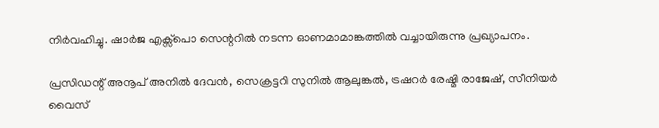നിർവഹിച്ചു. ഷാർജ എക്സ്പൊ സെന്ററിൽ നടന്ന ഓണമാമാങ്കത്തിൽ വച്ചായിരുന്നു പ്രഖ്യാപനം.

പ്രസിഡന്റ്‌ അനൂപ് അനിൽ ദേവൻ, സെക്രട്ടറി സുനിൽ ആലുങ്കൽ, ട്രഷറർ രേഷ്മി രാജേഷ്, സീനിയർ വൈസ്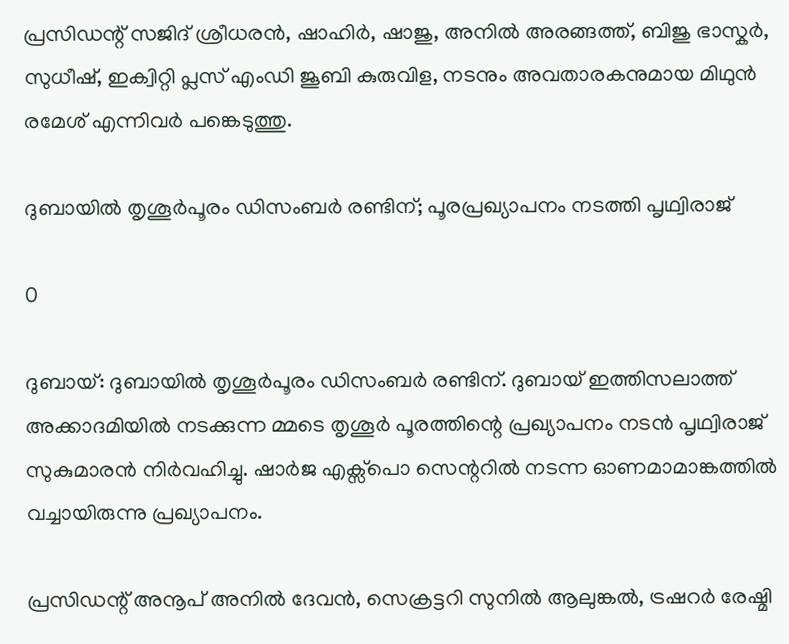പ്രസിഡന്റ് സജിദ് ശ്രീധരൻ, ഷാഹിർ, ഷാജു, അനിൽ അരങ്ങത്ത്, ബിജു ഭാസ്കർ, സുധീഷ്, ഇക്വിറ്റി പ്ലസ് എംഡി ജൂബി കുരുവിള, നടനും അവതാരകനുമായ മിഥുൻ രമേശ് എന്നിവർ പങ്കെടുത്തു.

ദുബായിൽ തൃശൂർപൂരം ഡിസംബർ രണ്ടിന്; പൂരപ്രഖ്യാപനം നടത്തി പൃഥ്വിരാജ്

0

ദുബായ്: ദുബായിൽ തൃശൂർപൂരം ഡിസംബർ രണ്ടിന്. ദുബായ് ഇത്തിസലാത്ത് അക്കാദമിയിൽ നടക്കുന്ന മ്മടെ തൃശൂർ പൂരത്തിന്റെ പ്രഖ്യാപനം നടൻ പൃഥ്വിരാജ് സുകുമാരൻ നിർവഹിച്ചു. ഷാർജ എക്സ്പൊ സെന്ററിൽ നടന്ന ഓണമാമാങ്കത്തിൽ വച്ചായിരുന്നു പ്രഖ്യാപനം.

പ്രസിഡന്റ്‌ അനൂപ് അനിൽ ദേവൻ, സെക്രട്ടറി സുനിൽ ആലുങ്കൽ, ട്രഷറർ രേഷ്മി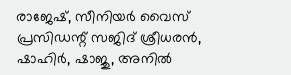രാജേഷ്, സീനിയർ വൈസ് പ്രസിഡന്റ് സജിദ് ശ്രീധരൻ, ഷാഹിർ, ഷാജു, അനിൽ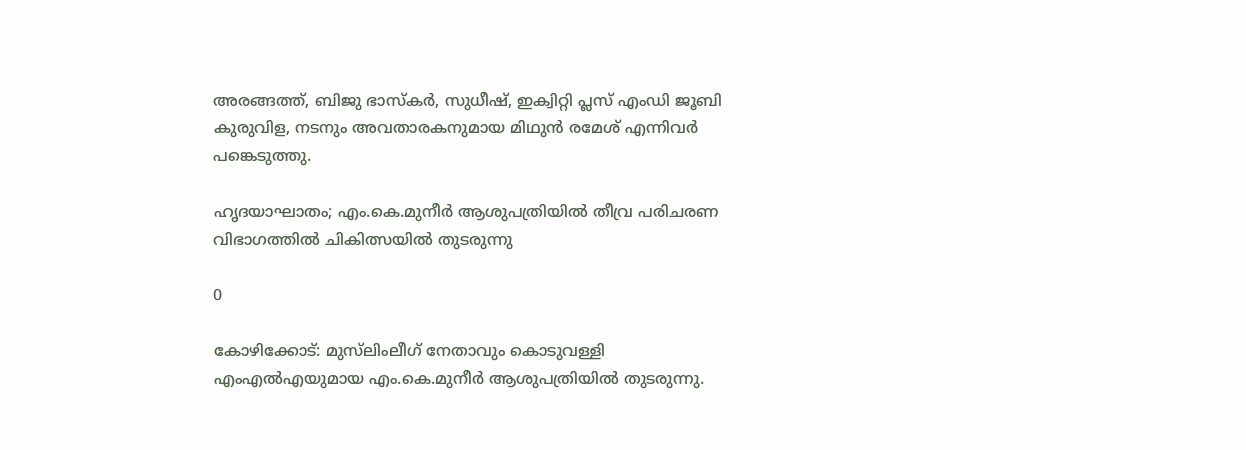അരങ്ങത്ത്, ബിജു ഭാസ്കർ, സുധീഷ്, ഇക്വിറ്റി പ്ലസ് എംഡി ജൂബി കുരുവിള, നടനും അവതാരകനുമായ മിഥുൻ രമേശ് എന്നിവർ പങ്കെടുത്തു.

ഹൃദയാഘാതം; എം.കെ.മുനീര്‍ ആശുപത്രിയില്‍ തീവ്ര പരിചരണ വിഭാഗത്തില്‍ ചികിത്സയിൽ തുടരുന്നു

0

കോഴിക്കോട്: മുസ്‌ലിംലീഗ് നേതാവും കൊടുവള്ളി എംഎല്‍എയുമായ എം.കെ.മുനീര്‍ ആശുപത്രിയില്‍ തുടരുന്നു.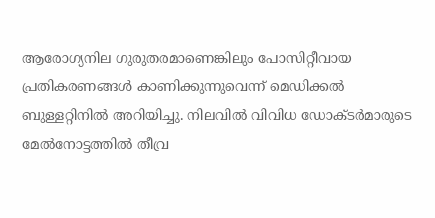ആരോഗ്യനില ഗുരുതരമാണെങ്കിലും പോസിറ്റീവായ പ്രതികരണങ്ങൾ കാണിക്കുന്നുവെന്ന് മെഡിക്കൽ ബുള്ളറ്റിനിൽ അറിയിച്ചു. നിലവില്‍ വിവിധ ഡോക്ടര്‍മാരുടെ മേല്‍നോട്ടത്തില്‍ തീവ്ര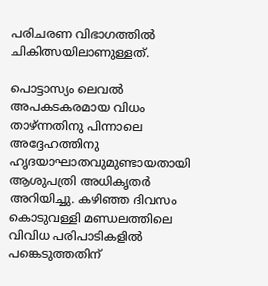പരിചരണ വിഭാഗത്തില്‍ ചികിത്സയിലാണുള്ളത്.

പൊട്ടാസ്യം ലെവല്‍ അപകടകരമായ വിധം താഴ്ന്നതിനു പിന്നാലെ അദ്ദേഹത്തിനു ഹൃദയാഘാതവുമുണ്ടായതായി ആശുപത്രി അധികൃതര്‍ അറിയിച്ചു. കഴിഞ്ഞ ദിവസം കൊടുവള്ളി മണ്ഡലത്തിലെ വിവിധ പരിപാടികളില്‍ പങ്കെടുത്തതിന്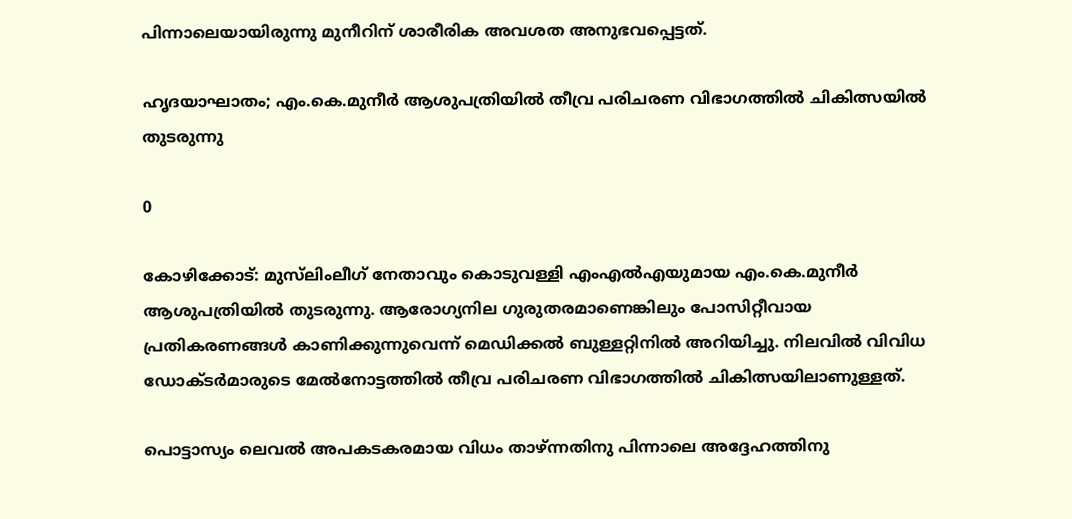പിന്നാലെയായിരുന്നു മുനീറിന് ശാരീരിക അവശത അനുഭവപ്പെട്ടത്.

ഹൃദയാഘാതം; എം.കെ.മുനീര്‍ ആശുപത്രിയില്‍ തീവ്ര പരിചരണ വിഭാഗത്തില്‍ ചികിത്സയിൽ തുടരുന്നു

0

കോഴിക്കോട്: മുസ്‌ലിംലീഗ് നേതാവും കൊടുവള്ളി എംഎല്‍എയുമായ എം.കെ.മുനീര്‍ ആശുപത്രിയില്‍ തുടരുന്നു. ആരോഗ്യനില ഗുരുതരമാണെങ്കിലും പോസിറ്റീവായ പ്രതികരണങ്ങൾ കാണിക്കുന്നുവെന്ന് മെഡിക്കൽ ബുള്ളറ്റിനിൽ അറിയിച്ചു. നിലവില്‍ വിവിധ ഡോക്ടര്‍മാരുടെ മേല്‍നോട്ടത്തില്‍ തീവ്ര പരിചരണ വിഭാഗത്തില്‍ ചികിത്സയിലാണുള്ളത്.

പൊട്ടാസ്യം ലെവല്‍ അപകടകരമായ വിധം താഴ്ന്നതിനു പിന്നാലെ അദ്ദേഹത്തിനു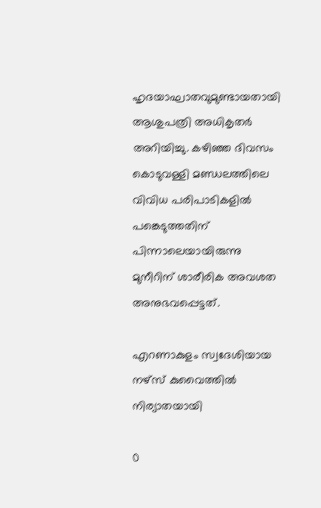ഹൃദയാഘാതവുമുണ്ടായതായി ആശുപത്രി അധികൃതര്‍ അറിയിച്ചു. കഴിഞ്ഞ ദിവസം കൊടുവള്ളി മണ്ഡലത്തിലെ വിവിധ പരിപാടികളില്‍ പങ്കെടുത്തതിന് പിന്നാലെയായിരുന്നു മുനീറിന് ശാരീരിക അവശത അനുഭവപ്പെട്ടത്.

എറണാകുളം സ്വദേശിയായ നഴ്‌സ് കുവൈത്തിൽ നിര്യാതയായി

0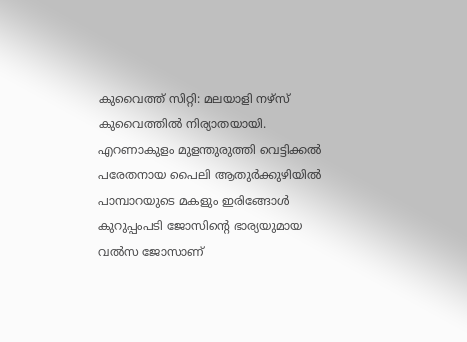കുവൈത്ത് സിറ്റി: മലയാളി നഴ്സ് കുവൈത്തിൽ നിര്യാതയായി. എറണാകുളം മുളന്തുരുത്തി വെട്ടിക്കൽ പരേതനായ പൈലി ആതുർക്കുഴിയിൽ പാമ്പാറയുടെ മകളും ഇരിങ്ങോൾ കുറുപ്പംപടി ജോസിന്‍റെ ഭാര്യയുമായ വൽസ ജോസാണ്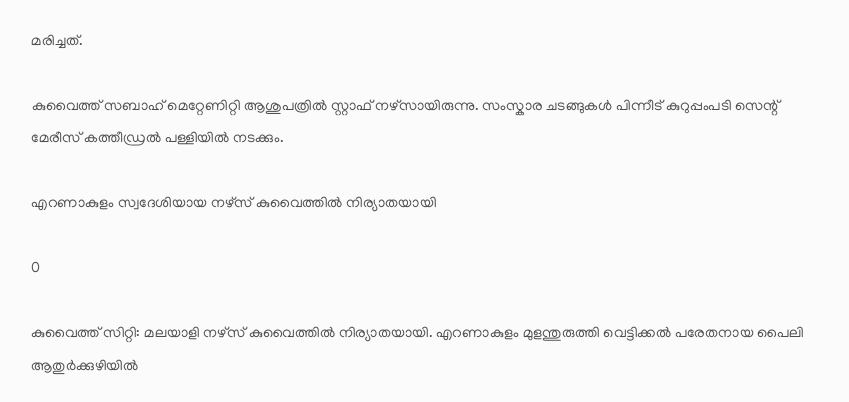മരിച്ചത്.

കുവൈത്ത് സബാഹ് മെറ്റേണിറ്റി ആശുപത്രിൽ സ്റ്റാഫ് നഴ്‌സായിരുന്നു. സംസ്കാര ചടങ്ങുകൾ പിന്നീട് കുറുപ്പംപടി സെന്റ് മേരീസ് കത്തീഡ്രൽ പള്ളിയിൽ നടക്കും.

എറണാകുളം സ്വദേശിയായ നഴ്‌സ് കുവൈത്തിൽ നിര്യാതയായി

0

കുവൈത്ത് സിറ്റി: മലയാളി നഴ്സ് കുവൈത്തിൽ നിര്യാതയായി. എറണാകുളം മുളന്തുരുത്തി വെട്ടിക്കൽ പരേതനായ പൈലി ആതുർക്കുഴിയിൽ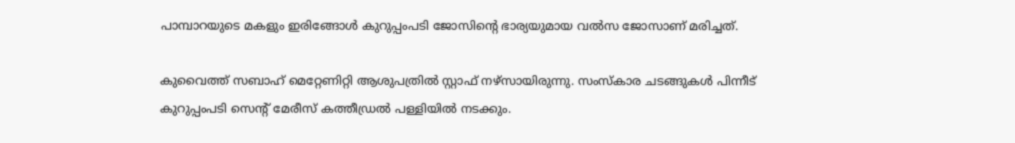പാമ്പാറയുടെ മകളും ഇരിങ്ങോൾ കുറുപ്പംപടി ജോസിന്‍റെ ഭാര്യയുമായ വൽസ ജോസാണ് മരിച്ചത്.

കുവൈത്ത് സബാഹ് മെറ്റേണിറ്റി ആശുപത്രിൽ സ്റ്റാഫ് നഴ്‌സായിരുന്നു. സംസ്കാര ചടങ്ങുകൾ പിന്നീട് കുറുപ്പംപടി സെന്റ് മേരീസ് കത്തീഡ്രൽ പള്ളിയിൽ നടക്കും.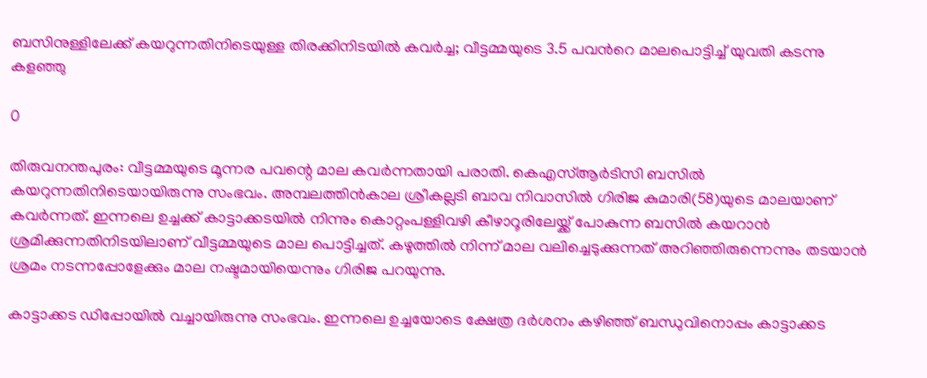ബസിനുള്ളിലേക്ക് കയറുന്നതിനിടെയുള്ള തിരക്കിനിടയിൽ കവർച്ച; വീട്ടമ്മയുടെ 3.5 പവന്‍റെ മാലപൊട്ടിച്ച് യുവതി കടന്നു കളഞ്ഞു

0

തിരുവനന്തപുരം: വീട്ടമ്മയുടെ മൂന്നര പവന്റെ മാല കവർന്നതായി പരാതി. കെഎസ്ആർടിസി ബസിൽ കയറുന്നതിനിടെയായിരുന്നു സംഭവം. അമ്പലത്തിൻകാല ശ്രീകല്ലടി ബാവ നിവാസിൽ ഗിരിജ കുമാരി(58)യുടെ മാലയാണ് കവർന്നത്. ഇന്നലെ ഉച്ചക്ക് കാട്ടാക്കടയിൽ നിന്നും കൊറ്റംപള്ളിവഴി കീഴാറൂരിലേയ്ക്ക് പോകുന്ന ബസിൽ കയറാൻ ശ്രമിക്കുന്നതിനിടയിലാണ് വീട്ടമ്മയുടെ മാല പൊട്ടിച്ചത്. കഴുത്തിൽ നിന്ന് മാല വലിച്ചെടുക്കുന്നത് അറിഞ്ഞിരുന്നെന്നും തടയാൻ ശ്രമം നടന്നപ്പോളേക്കും മാല നഷ്ടമായിയെന്നും ഗിരിജ പറയുന്നു.

കാട്ടാക്കട ഡിപ്പോയിൽ വച്ചായിരുന്നു സംഭവം. ഇന്നലെ ഉച്ചയോടെ ക്ഷേത്ര ദർശനം കഴിഞ്ഞ് ബന്ധുവിനൊപ്പം കാട്ടാക്കട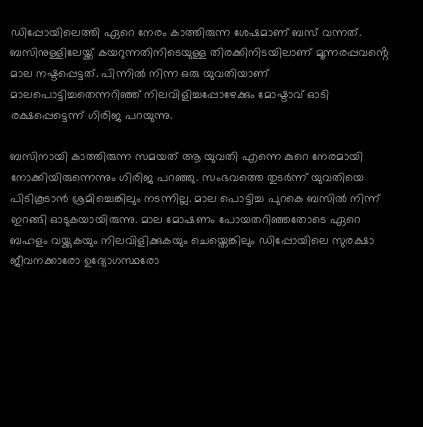ഡിപ്പോയിലെത്തി ഏറെ നേരം കാത്തിരുന്ന ശേഷമാണ് ബസ് വന്നത്. ബസിനുള്ളിലേയ്ക്ക് കയറുന്നതിനിടെയുള്ള തിരക്കിനിടയിലാണ് മൂന്നരപ്പവൻ്റെ മാല നഷ്ടപ്പെട്ടത്. പിന്നിൽ നിന്ന ഒരു യുവതിയാണ് മാലപൊട്ടിച്ചതെന്നറിഞ്ഞ് നിലവിളിച്ചപ്പോഴേക്കും മോഷ്ടാവ് ഓടി രക്ഷപ്പെട്ടെന്ന് ഗിരിജ പറയുന്നു.

ബസിനായി കാത്തിരുന്ന സമയത് ആ യുവതി എന്നെ കുറെ നേരമായി നോക്കിയിരുന്നെന്നും ഗിരിജ പറഞ്ഞു. സംഭവത്തെ തുടർന്ന് യുവതിയെ പിടികൂടാൻ ശ്രമിച്ചെങ്കിലും നടന്നില്ല. മാല പൊട്ടിച്ച പുറകെ ബസിൽ നിന്ന് ഇറങ്ങി ഓടുകയായിരുന്നു. മാല മോഷണം പോയതറിഞ്ഞതോടെ ഏറെ ബഹളം വയ്ക്കുകയും നിലവിളിക്കുകയും ചെയ്തെങ്കിലും ഡിപ്പോയിലെ സുരക്ഷാ ജീവനക്കാരോ ഉദ്യോഗസ്ഥരോ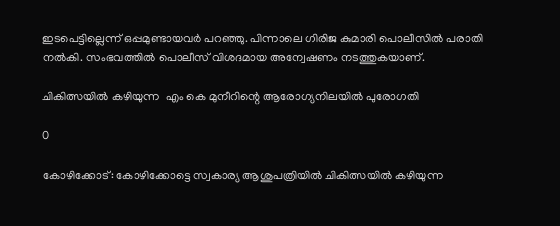ഇടപെട്ടില്ലെന്ന് ഒപ്പമുണ്ടായവർ പറഞ്ഞു. പിന്നാലെ ഗിരിജ കുമാരി പൊലീസിൽ പരാതി നൽകി. സംഭവത്തിൽ പൊലീസ് വിശദമായ അന്വേഷണം നടത്തുകയാണ്.

ചികിത്സയിൽ കഴിയുന്ന  എം കെ മുനീറിന്റെ ആരോഗ്യനിലയിൽ പുരോഗതി

0

കോഴിക്കോട്: കോഴിക്കോട്ടെ സ്വകാര്യ ആശുപത്രിയിൽ ചികിത്സയിൽ കഴിയുന്ന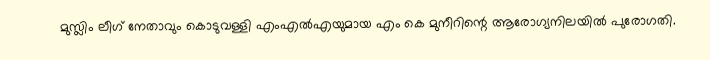മുസ്ലിം ലീഗ് നേതാവും കൊടുവള്ളി എംഎല്‍എയുമായ എം കെ മുനീറിന്റെ ആരോഗ്യനിലയിൽ പുരോഗതി.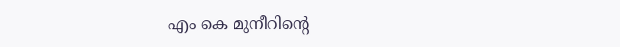എം കെ മുനീറിന്റെ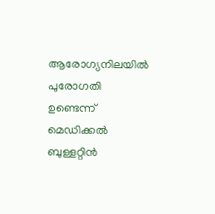ആരോഗ്യനിലയിൽ പുരോഗതി ഉണ്ടെന്ന് മെഡിക്കൽ ബുള്ളറ്റിൻ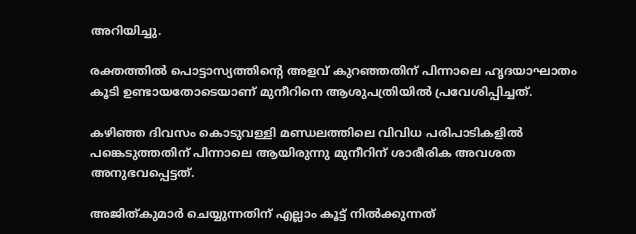അറിയിച്ചു.

രക്തത്തിൽ പൊട്ടാസ്യത്തിന്റെ അളവ് കുറഞ്ഞതിന് പിന്നാലെ ഹൃദയാഘാതം കൂടി ഉണ്ടായതോടെയാണ് മുനീറിനെ ആശുപത്രിയിൽ പ്രവേശിപ്പിച്ചത്.

കഴിഞ്ഞ ദിവസം കൊടുവള്ളി മണ്ഡലത്തിലെ വിവിധ പരിപാടികളിൽ പങ്കെടുത്തതിന് പിന്നാലെ ആയിരുന്നു മുനീറിന് ശാരീരിക അവശത അനുഭവപ്പെട്ടത്.

അജിത്കുമാർ ചെയ്യുന്നതിന് എല്ലാം കൂട്ട് നിൽക്കുന്നത്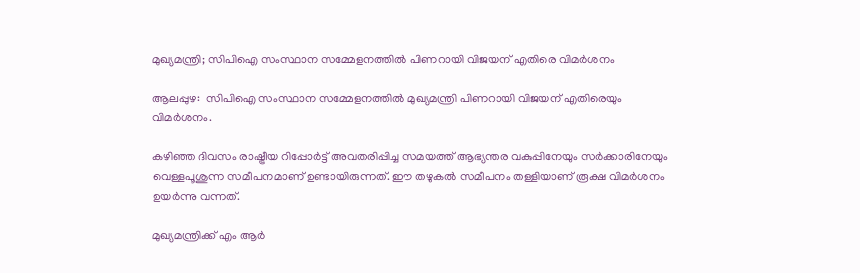മുഖ്യമന്ത്രി; സിപിഐ സംസ്ഥാന സമ്മേളനത്തില്‍ പിണറായി വിജയന് എതിരെ വിമർശനം

ആലപ്പുഴ:  സിപിഐ സംസ്ഥാന സമ്മേളനത്തില്‍ മുഖ്യമന്ത്രി പിണറായി വിജയന് എതിരെയും വിമർശനം.

കഴിഞ്ഞ ദിവസം രാഷ്ട്രീയ റിപ്പോര്‍ട്ട് അവതരിപ്പിച്ച സമയത്ത് ആഭ്യന്തര വകുപ്പിനേയും സര്‍ക്കാരിനേയും വെള്ളപൂശുന്ന സമീപനമാണ് ഉണ്ടായിരുന്നത്. ഈ തഴുകൽ സമീപനം തള്ളിയാണ് രൂക്ഷ വിമർശനം ഉയർന്നു വന്നത്.

മുഖ്യമന്ത്രിക്ക് എം ആർ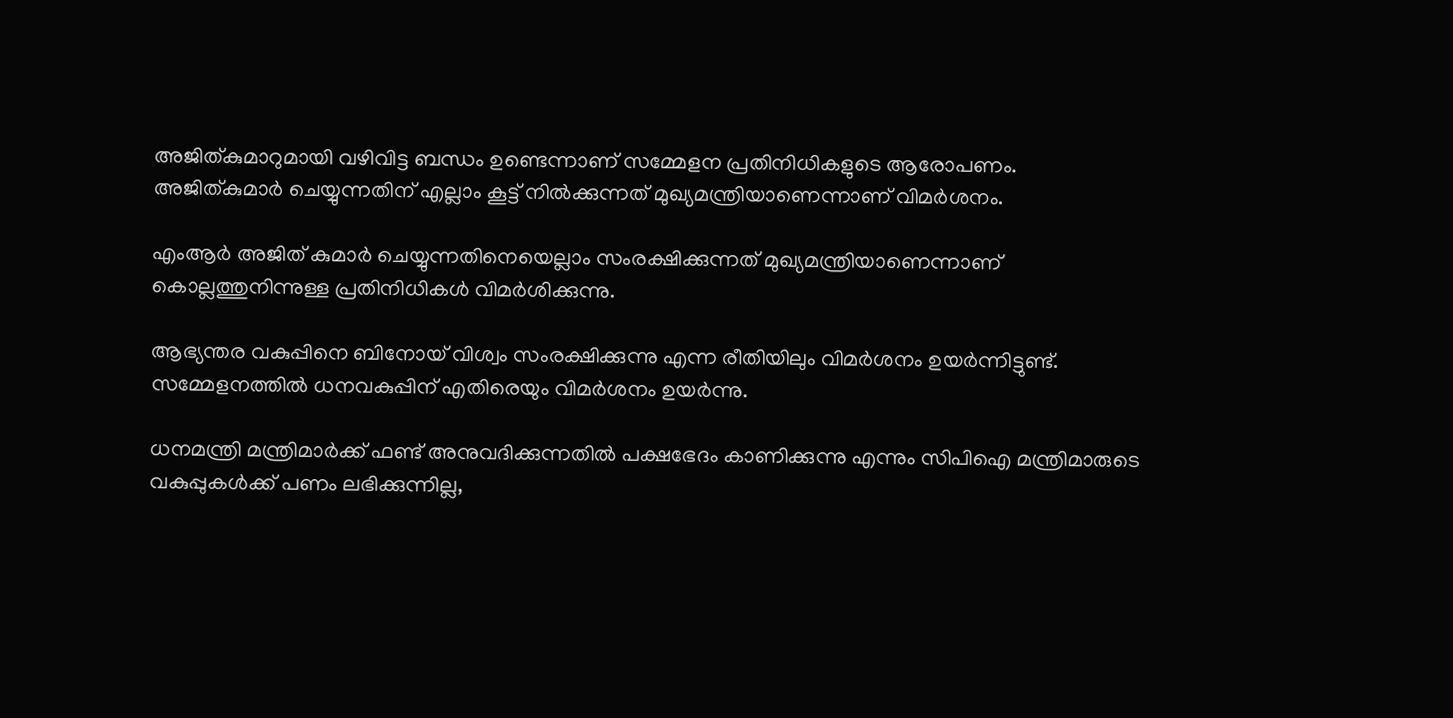അജിത്കുമാറുമായി വഴിവിട്ട ബന്ധം ഉണ്ടെന്നാണ് സമ്മേളന പ്രതിനിധികളുടെ ആരോപണം. അജിത്കുമാർ ചെയ്യുന്നതിന് എല്ലാം കൂട്ട് നിൽക്കുന്നത് മുഖ്യമന്ത്രിയാണെന്നാണ് വിമര്‍ശനം.

എംആര്‍ അജിത് കുമാര്‍ ചെയ്യുന്നതിനെയെല്ലാം സംരക്ഷിക്കുന്നത് മുഖ്യമന്ത്രിയാണെന്നാണ് കൊല്ലത്തുനിന്നുള്ള പ്രതിനിധികൾ വിമര്‍ശിക്കുന്നു.

ആഭ്യന്തര വകുപ്പിനെ ബിനോയ് വിശ്വം സംരക്ഷിക്കുന്നു എന്ന രീതിയിലും വിമര്‍ശനം ഉയര്‍ന്നിട്ടുണ്ട്. സമ്മേളനത്തില്‍ ധനവകുപ്പിന് എതിരെയും വിമർശനം ഉയര്‍ന്നു.

ധനമന്ത്രി മന്ത്രിമാർക്ക് ഫണ്ട് അനുവദിക്കുന്നതിൽ പക്ഷഭേദം കാണിക്കുന്നു എന്നും സിപിഐ മന്ത്രിമാരുടെ വകുപ്പുകൾക്ക് പണം ലഭിക്കുന്നില്ല,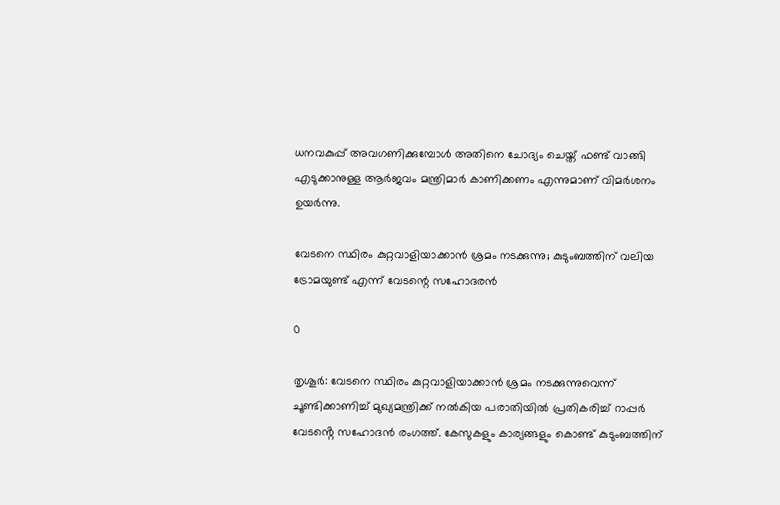ധനവകുപ്പ് അവഗണിക്കുമ്പോൾ അതിനെ ചോദ്യം ചെയ്ത് ഫണ്ട് വാങ്ങി എടുക്കാനുള്ള ആർജവം മന്ത്രിമാർ കാണിക്കണം എന്നുമാണ് വിമര്‍ശനം ഉയര്‍ന്നു.

വേടനെ സ്ഥിരം കുറ്റവാളിയാക്കാൻ ശ്രമം നടക്കുന്നു; കുടുംബത്തിന് വലിയ ട്രോമയുണ്ട് എന്ന് വേടന്റെ സഹോദരൻ

0

തൃശൂർ: വേടനെ സ്ഥിരം കുറ്റവാളിയാക്കാൻ ശ്രമം നടക്കുന്നുവെന്ന് ചൂണ്ടിക്കാണിച്ച് മുഖ്യമന്ത്രിക്ക് നൽകിയ പരാതിയിൽ പ്രതികരിച്ച് റാപ്പർ വേടൻ്റെ സഹോദൻ രംഗത്ത്. കേസുകളും കാര്യങ്ങളും കൊണ്ട് കുടുംബത്തിന്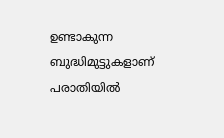ഉണ്ടാകുന്ന ബുദ്ധിമുട്ടുകളാണ് പരാതിയിൽ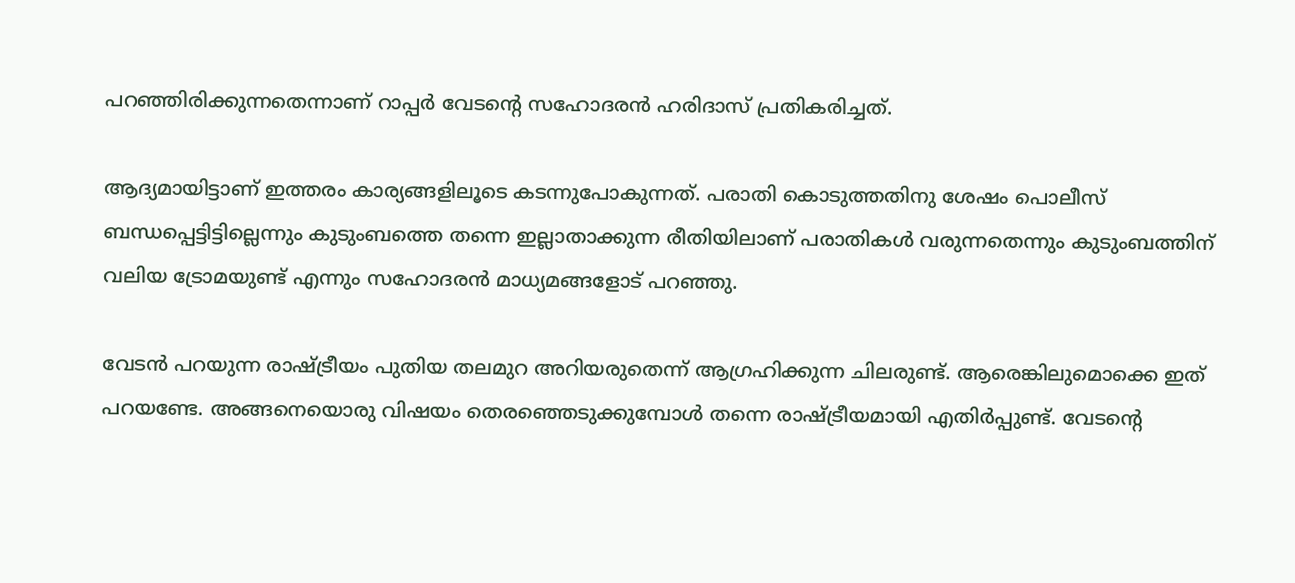പറഞ്ഞിരിക്കുന്നതെന്നാണ് റാപ്പർ വേടന്റെ സഹോദരൻ ഹരിദാസ് പ്രതികരിച്ചത്.

ആദ്യമായിട്ടാണ് ഇത്തരം കാര്യങ്ങളിലൂടെ കടന്നുപോകുന്നത്. പരാതി കൊടുത്തതിനു ശേഷം പൊലീസ് ബന്ധപ്പെട്ടിട്ടില്ലെന്നും കുടുംബത്തെ തന്നെ ഇല്ലാതാക്കുന്ന രീതിയിലാണ് പരാതികൾ വരുന്നതെന്നും കുടുംബത്തിന് വലിയ ട്രോമയുണ്ട് എന്നും സഹോദരൻ മാധ്യമങ്ങളോട് പറഞ്ഞു.

വേടൻ പറയുന്ന രാഷ്ട്രീയം പുതിയ തലമുറ അറിയരുതെന്ന് ആഗ്രഹിക്കുന്ന ചിലരുണ്ട്. ആരെങ്കിലുമൊക്കെ ഇത് പറയണ്ടേ. അങ്ങനെയൊരു വിഷയം തെരഞ്ഞെടുക്കുമ്പോൾ തന്നെ രാഷ്ട്രീയമായി എതിർപ്പുണ്ട്. വേടൻ്റെ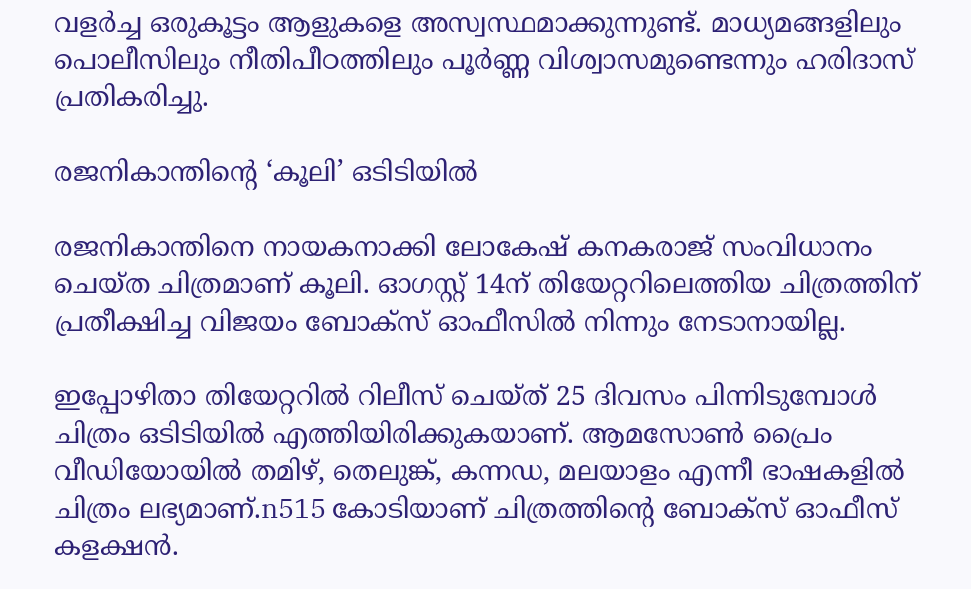വളർച്ച ഒരുകൂട്ടം ആളുകളെ അസ്വസ്ഥമാക്കുന്നുണ്ട്. മാധ്യമങ്ങളിലും പൊലീസിലും നീതിപീഠത്തിലും പൂർണ്ണ വിശ്വാസമുണ്ടെന്നും ഹരിദാസ് പ്രതികരിച്ചു.

രജനികാന്തിന്റെ ‘കൂലി’ ഒടിടിയില്‍

രജനികാന്തിനെ നായകനാക്കി ലോകേഷ് കനകരാജ് സംവിധാനം ചെയ്ത ചിത്രമാണ് കൂലി. ഓഗസ്റ്റ് 14ന് തിയേറ്ററിലെത്തിയ ചിത്രത്തിന് പ്രതീക്ഷിച്ച വിജയം ബോക്‌സ് ഓഫീസില്‍ നിന്നും നേടാനായില്ല.

ഇപ്പോഴിതാ തിയേറ്ററില്‍ റിലീസ് ചെയ്ത് 25 ദിവസം പിന്നിടുമ്പോള്‍ ചിത്രം ഒടിടിയില്‍ എത്തിയിരിക്കുകയാണ്. ആമസോണ്‍ പ്രൈം വീഡിയോയില്‍ തമിഴ്, തെലുങ്ക്, കന്നഡ, മലയാളം എന്നീ ഭാഷകളില്‍ ചിത്രം ലഭ്യമാണ്.n515 കോടിയാണ് ചിത്രത്തിന്റെ ബോക്‌സ് ഓഫീസ് കളക്ഷന്‍.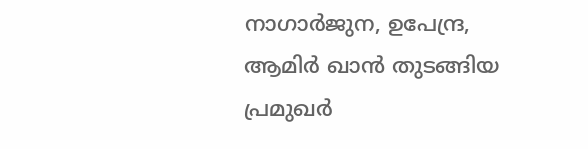നാഗാര്‍ജുന, ഉപേന്ദ്ര, ആമിര്‍ ഖാന്‍ തുടങ്ങിയ പ്രമുഖര്‍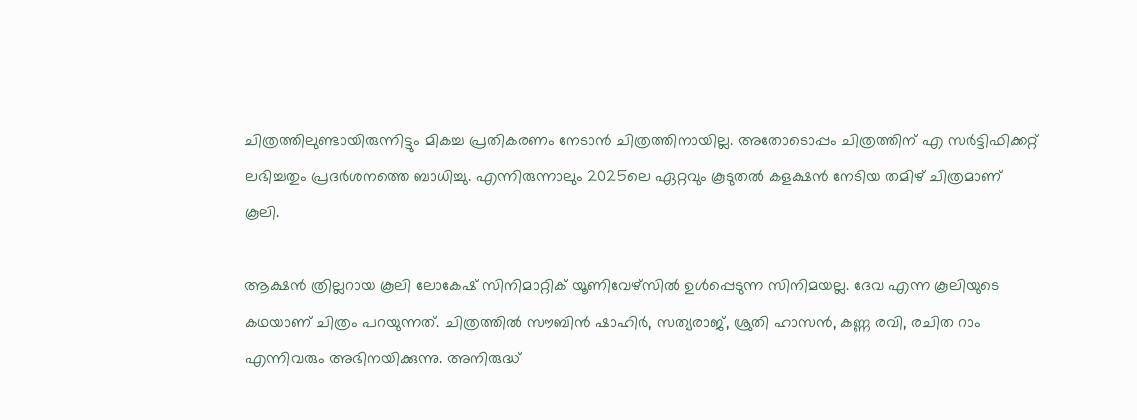ചിത്രത്തിലുണ്ടായിരുന്നിട്ടും മികച്ച പ്രതികരണം നേടാന്‍ ചിത്രത്തിനായില്ല. അതോടൊപ്പം ചിത്രത്തിന് എ സര്‍ട്ടിഫിക്കറ്റ് ലഭിച്ചതും പ്രദര്‍ശനത്തെ ബാധിച്ചു. എന്നിരുന്നാലും 2025ലെ ഏറ്റവും കൂടുതല്‍ കളക്ഷന്‍ നേടിയ തമിഴ് ചിത്രമാണ് കൂലി.

ആക്ഷന്‍ ത്രില്ലറായ കൂലി ലോകേഷ് സിനിമാറ്റിക് യൂണിവേഴ്‌സില്‍ ഉള്‍പ്പെടുന്ന സിനിമയല്ല. ദേവ എന്ന കൂലിയുടെ കഥയാണ് ചിത്രം പറയുന്നത്. ചിത്രത്തില്‍ സൗബിന്‍ ഷാഹിര്‍, സത്യരാജ്, ശ്രുതി ഹാസന്‍, കണ്ണ രവി, രചിത റാം എന്നിവരും അഭിനയിക്കുന്നു. അനിരുദ്ധ്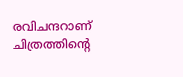രവിചന്ദറാണ് ചിത്രത്തിന്റെ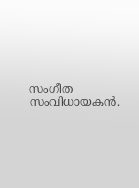സംഗീത സംവിധായകന്‍.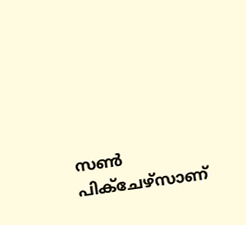സണ്‍ പിക്‌ചേഴ്‌സാണ്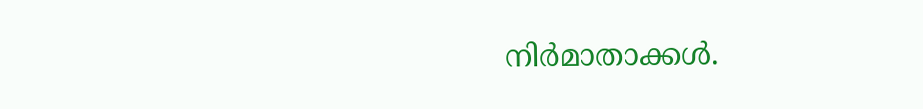നിര്‍മാതാക്കള്‍.